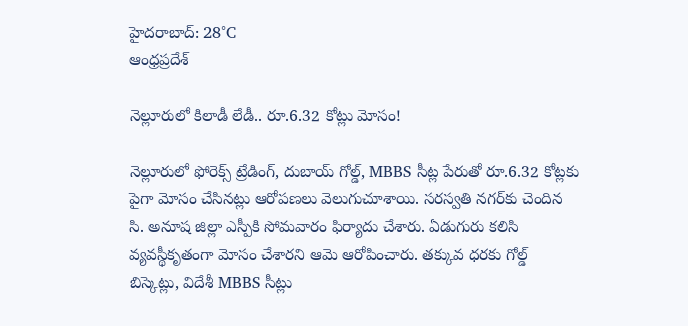హైదరాబాద్: 28°C
ఆంధ్రప్రదేశ్

నెల్లూరులో కిలాడీ లేడీ.. రూ.6.32 కోట్లు మోసం!

నెల్లూరులో ఫోరెక్స్ ట్రేడింగ్, దుబాయ్ గోల్డ్, MBBS సీట్ల పేరుతో రూ.6.32 కోట్లకు పైగా మోసం చేసినట్లు ఆరోపణలు వెలుగుచూశాయి. సరస్వతి నగర్‌కు చెందిన సి. అనూష జిల్లా ఎస్పీకి సోమవారం ఫిర్యాదు చేశారు. ఏడుగురు కలిసి వ్యవస్థీకృతంగా మోసం చేశారని ఆమె ఆరోపించారు. తక్కువ ధరకు గోల్డ్ బిస్కెట్లు, విదేశీ MBBS సీట్లు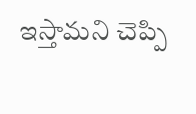ఇస్తామని చెప్పి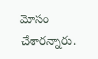మోసం చేశారన్నారు.